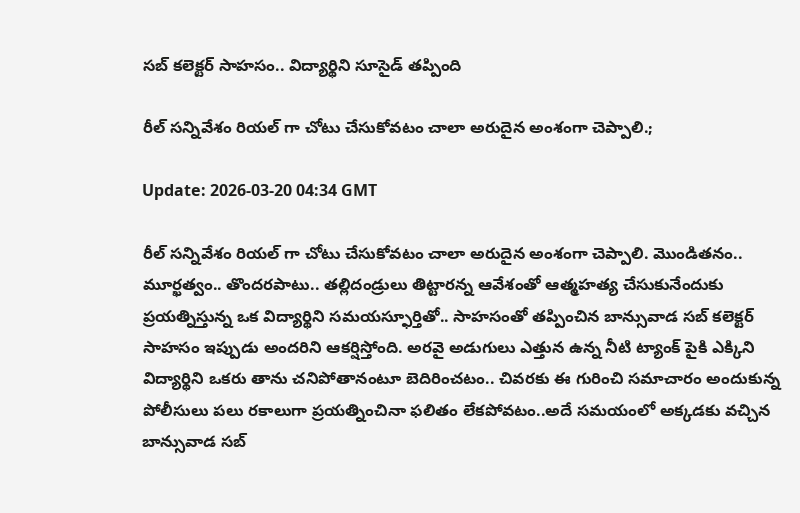సబ్ కలెక్టర్ సాహసం.. విద్యార్థిని సూసైడ్ తప్పింది

రీల్ సన్నివేశం రియల్ గా చోటు చేసుకోవటం చాలా అరుదైన అంశంగా చెప్పాలి.;

Update: 2026-03-20 04:34 GMT

రీల్ సన్నివేశం రియల్ గా చోటు చేసుకోవటం చాలా అరుదైన అంశంగా చెప్పాలి. మొండితనం.. మూర్ఖత్వం.. తొందరపాటు.. తల్లిదండ్రులు తిట్టారన్న ఆవేశంతో ఆత్మహత్య చేసుకునేందుకు ప్రయత్నిస్తున్న ఒక విద్యార్థిని సమయస్ఫూర్తితో.. సాహసంతో తప్పించిన బాన్సువాడ సబ్ కలెక్టర్ సాహసం ఇప్పుడు అందరిని ఆకర్షిస్తోంది. అరవై అడుగులు ఎత్తున ఉన్న నీటి ట్యాంక్ పైకి ఎక్కిని విద్యార్థిని ఒకరు తాను చనిపోతానంటూ బెదిరించటం.. చివరకు ఈ గురించి సమాచారం అందుకున్న పోలీసులు పలు రకాలుగా ప్రయత్నించినా ఫలితం లేకపోవటం..అదే సమయంలో అక్కడకు వచ్చిన బాన్సువాడ సబ్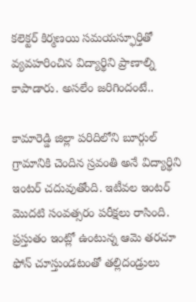కలెక్టర్ కిర్మణయి సమయస్ఫూర్తితో వ్యవహరించిన విద్యార్థిని ప్రాణాల్ని కాపాడారు. అసలేం జరిగిందంటే..

కామారెడ్డి జిల్లా పరిదిలోని బూర్గుల్ గ్రామానికి చెందిన స్రవంతి అనే విద్యార్థిని ఇంటర్ చదువుతోంది. ఇటీవల ఇంటర్ మొదటి సంవత్సరం పరీక్షలు రాసింది. ప్రస్తుతం ఇంట్లో ఉంటున్న ఆమె తరచూ ఫోన్ చూస్తుండటంతో తల్లిదండ్రులు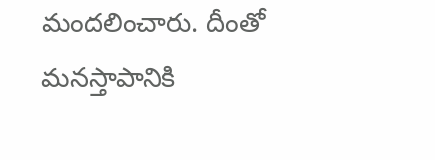మందలించారు. దీంతో మనస్తాపానికి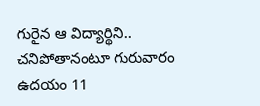గురైన ఆ విద్యార్థిని.. చనిపోతానంటూ గురువారం ఉదయం 11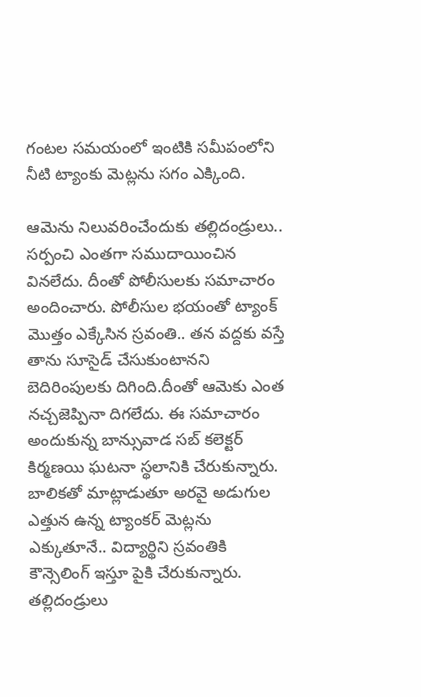గంటల సమయంలో ఇంటికి సమీపంలోని నీటి ట్యాంకు మెట్లను సగం ఎక్కింది.

ఆమెను నిలువరించేందుకు తల్లిదండ్రులు.. సర్పంచి ఎంతగా సముదాయించిన వినలేదు. దీంతో పోలీసులకు సమాచారం అందించారు. పోలీసుల భయంతో ట్యాంక్ మొత్తం ఎక్కేసిన స్రవంతి.. తన వద్దకు వస్తే తాను సూసైడ్ చేసుకుంటానని బెదిరింపులకు దిగింది.దీంతో ఆమెకు ఎంత నచ్చజెప్పినా దిగలేదు. ఈ సమాచారం అందుకున్న బాన్సువాడ సబ్ కలెక్టర్ కిర్మణయి ఘటనా స్థలానికి చేరుకున్నారు. బాలికతో మాట్లాడుతూ అరవై అడుగుల ఎత్తున ఉన్న ట్యాంకర్ మెట్లను ఎక్కుతూనే.. విద్యార్థిని స్రవంతికి కౌన్సెలింగ్ ఇస్తూ పైకి చేరుకున్నారు. తల్లిదండ్రులు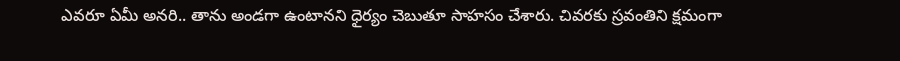ఎవరూ ఏమీ అనరి.. తాను అండగా ఉంటానని ధైర్యం చెబుతూ సాహసం చేశారు. చివరకు స్రవంతిని క్షమంగా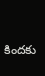కిందకు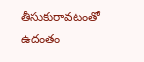తీసుకురావటంతో ఉదంతం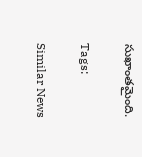సుఖాంతమైంది.

Tags:

Similar News